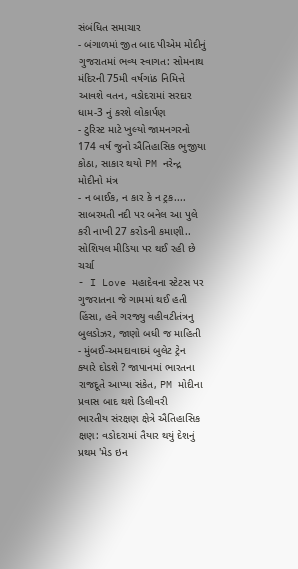સંબંધિત સમાચાર
- બંગાળમાં જીત બાદ પીએમ મોદીનું ગુજરાતમાં ભવ્ય સ્વાગત: સોમનાથ મંદિરની 75મી વર્ષગાંઠ નિમિત્તે આવશે વતન, વડોદરામાં સરદાર ધામ-3 નું કરશે લોકાર્પણ
- ટુરિસ્ટ માટે ખુલ્યો જામનગરનો 174 વર્ષ જુનો ઐતિહાસિક ભુજીયા કોઠા, સાકાર થયો PM નરેન્દ્ર મોદીનો મંત્ર
- ન બાઈક, ન કાર કે ન ટ્રક.... સાબરમતી નદી પર બનેલ આ પુલે કરી નાખી 27 કરોડની કમાણી.. સોશિયલ મીડિયા પર થઈ રહી છે ચર્ચા
- I Love મહાદેવના સ્ટેટસ પર ગુજરાતના જે ગામમાં થઈ હતી હિંસા, હવે ગરજ્યુ વહીવટીતંત્રનુ બુલડોઝર, જાણો બધી જ માહિતી
- મુંબઈ-અમદાવાદમં બુલેટ ટ્રેન ક્યારે દોડશે ? જાપાનમાં ભારતના રાજદૂતે આપ્યા સંકેત, PM મોદીના પ્રવાસ બાદ થશે ડિલીવરી
ભારતીય સંરક્ષણ ક્ષેત્રે ઐતિહાસિક ક્ષણ: વડોદરામાં તૈયાર થયું દેશનું પ્રથમ 'મેડ ઇન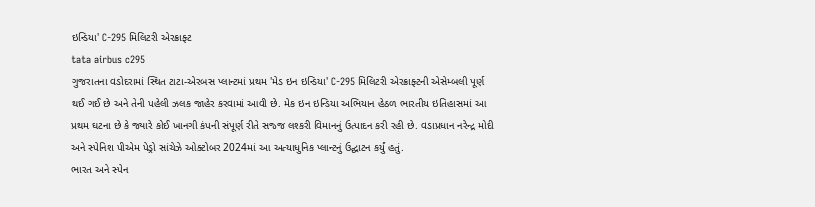ઇન્ડિયા' C-295 મિલિટરી એરક્રાફ્ટ
tata airbus c295
ગુજરાતના વડોદરામાં સ્થિત ટાટા-એરબસ પ્લાન્ટમાં પ્રથમ 'મેડ ઇન ઇન્ડિયા' C-295 મિલિટરી એરક્રાફ્ટની એસેમ્બલી પૂર્ણ થઈ ગઈ છે અને તેની પહેલી ઝલક જાહેર કરવામાં આવી છે. મેક ઇન ઇન્ડિયા અભિયાન હેઠળ ભારતીય ઇતિહાસમાં આ પ્રથમ ઘટના છે કે જ્યારે કોઈ ખાનગી કંપની સંપૂર્ણ રીતે સજ્જ લશ્કરી વિમાનનું ઉત્પાદન કરી રહી છે. વડાપ્રધાન નરેન્દ્ર મોદી અને સ્પેનિશ પીએમ પેડ્રો સાંચેઝે ઓક્ટોબર 2024માં આ અત્યાધુનિક પ્લાન્ટનું ઉદ્ઘાટન કર્યું હતું.
ભારત અને સ્પેન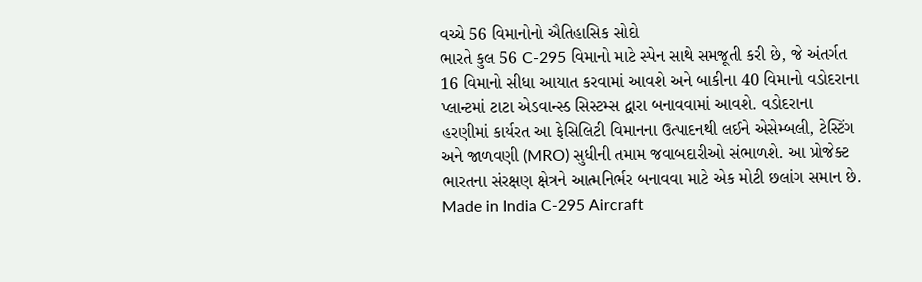વચ્ચે 56 વિમાનોનો ઐતિહાસિક સોદો
ભારતે કુલ 56 C-295 વિમાનો માટે સ્પેન સાથે સમજૂતી કરી છે, જે અંતર્ગત 16 વિમાનો સીધા આયાત કરવામાં આવશે અને બાકીના 40 વિમાનો વડોદરાના પ્લાન્ટમાં ટાટા એડવાન્સ્ડ સિસ્ટમ્સ દ્વારા બનાવવામાં આવશે. વડોદરાના હરણીમાં કાર્યરત આ ફેસિલિટી વિમાનના ઉત્પાદનથી લઈને એસેમ્બલી, ટેસ્ટિંગ અને જાળવણી (MRO) સુધીની તમામ જવાબદારીઓ સંભાળશે. આ પ્રોજેક્ટ ભારતના સંરક્ષણ ક્ષેત્રને આત્મનિર્ભર બનાવવા માટે એક મોટી છલાંગ સમાન છે.
Made in India C-295 Aircraft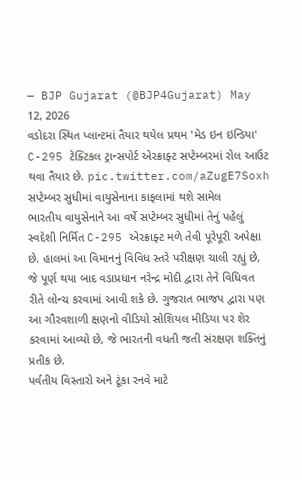— BJP Gujarat (@BJP4Gujarat) May 12, 2026
વડોદરા સ્થિત પ્લાન્ટમાં તૈયાર થયેલ પ્રથમ 'મેડ ઇન ઇન્ડિયા' C-295 ટેક્ટિકલ ટ્રાન્સપોર્ટ એરક્રાફ્ટ સપ્ટેમ્બરમાં રોલ આઉટ થવા તૈયાર છે. pic.twitter.com/aZugE7Soxh
સપ્ટેમ્બર સુધીમાં વાયુસેનાના કાફલામાં થશે સામેલ
ભારતીય વાયુસેનાને આ વર્ષે સપ્ટેમ્બર સુધીમાં તેનું પહેલું સ્વદેશી નિર્મિત C-295 એરક્રાફ્ટ મળે તેવી પૂરેપૂરી અપેક્ષા છે. હાલમાં આ વિમાનનું વિવિધ સ્તરે પરીક્ષણ ચાલી રહ્યું છે, જે પૂર્ણ થયા બાદ વડાપ્રધાન નરેન્દ્ર મોદી દ્વારા તેને વિધિવત રીતે લોન્ચ કરવામાં આવી શકે છે. ગુજરાત ભાજપ દ્વારા પણ આ ગૌરવશાળી ક્ષણનો વીડિયો સોશિયલ મીડિયા પર શેર કરવામાં આવ્યો છે, જે ભારતની વધતી જતી સંરક્ષણ શક્તિનું પ્રતીક છે.
પર્વતીય વિસ્તારો અને ટૂંકા રનવે માટે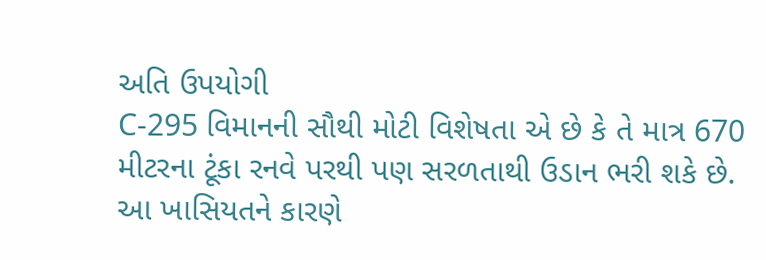અતિ ઉપયોગી
C-295 વિમાનની સૌથી મોટી વિશેષતા એ છે કે તે માત્ર 670 મીટરના ટૂંકા રનવે પરથી પણ સરળતાથી ઉડાન ભરી શકે છે. આ ખાસિયતને કારણે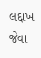લદ્દાખ જેવા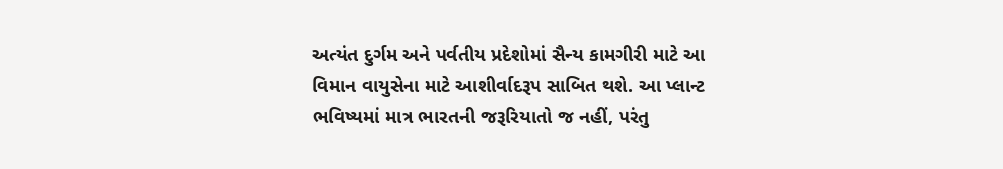અત્યંત દુર્ગમ અને પર્વતીય પ્રદેશોમાં સૈન્ય કામગીરી માટે આ વિમાન વાયુસેના માટે આશીર્વાદરૂપ સાબિત થશે. આ પ્લાન્ટ ભવિષ્યમાં માત્ર ભારતની જરૂરિયાતો જ નહીં, પરંતુ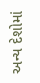અન્ય દેશોમાં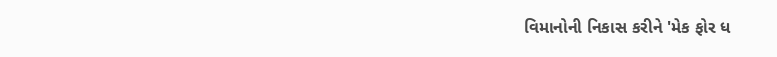વિમાનોની નિકાસ કરીને 'મેક ફોર ધ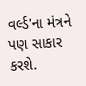વર્લ્ડ'ના મંત્રને પણ સાકાર કરશે.